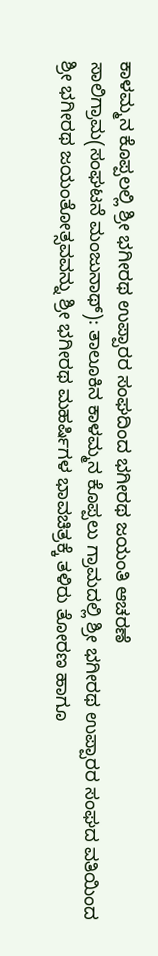ಕಾಳಮ್ಮನ ಕೊಪ್ಪಲಲ್ಲಿ ಶ್ರೀ ಭಗೀರಥ ಉಪ್ಪಾರರ ಸಂಘದಿಂದ ಭಗೀರಥ ಜಯಂತಿ ಆಚರಣೆ
ಸಾಲಿಗ್ರಾಮ(ಸಂಘಟನೆ ಮಂಜುನಾಥ್): ತಾಲೂಕಿನ ಕಾಳಮ್ಮನ ಕೊಪ್ಪಲು ಗ್ರಾಮದಲ್ಲಿ ಶ್ರೀ ಭಗೀರಥ ಉಪ್ಪಾರರ ಸಂಘದ ವತಿಯಿಂದ ಶ್ರೀ ಭಗೀರಥ ಜಯಂತೋತ್ಸವವನ್ನು ಶ್ರೀ ಭಗೀರಥ ಮಹರ್ಷಿಗಳ ಭಾವಚಿತ್ರಕ್ಕೆ ತಳಿರು ತೋರಣ ಹಾಗೂ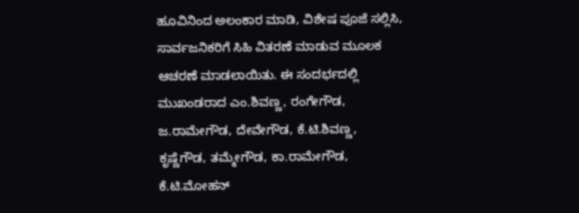ಹೂವಿನಿಂದ ಅಲಂಕಾರ ಮಾಡಿ, ವಿಶೇಷ ಪೂಜೆ ಸಲ್ಲಿಸಿ, ಸಾರ್ವಜನಿಕರಿಗೆ ಸಿಹಿ ವಿತರಣೆ ಮಾಡುವ ಮೂಲಕ ಆಚರಣೆ ಮಾಡಲಾಯಿತು. ಈ ಸಂದರ್ಭದಲ್ಲಿ ಮುಖಂಡರಾದ ಎಂ.ಶಿವಣ್ಣ, ರಂಗೇಗೌಡ, ಜ.ರಾಮೇಗೌಡ, ದೇವೇಗೌಡ, ಕೆ.ಟಿ.ಶಿವಣ್ಣ, ಕೃಷ್ಣೆಗೌಡ, ತಮ್ಮೇಗೌಡ, ಕಾ.ರಾಮೇಗೌಡ, ಕೆ.ಟಿ.ಮೋಹನ್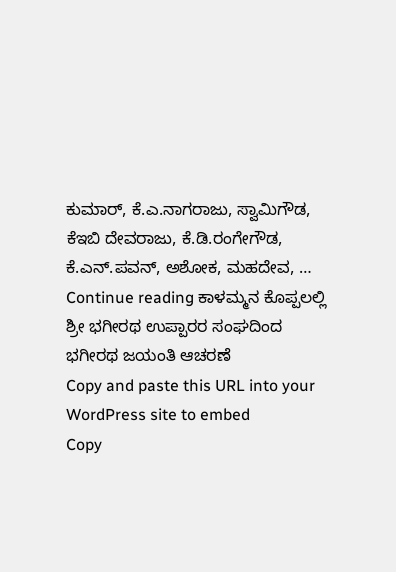ಕುಮಾರ್, ಕೆ.ಎ.ನಾಗರಾಜು, ಸ್ವಾಮಿಗೌಡ, ಕೆಇಬಿ ದೇವರಾಜು, ಕೆ.ಡಿ.ರಂಗೇಗೌಡ, ಕೆ.ಎನ್.ಪವನ್, ಅಶೋಕ, ಮಹದೇವ, … Continue reading ಕಾಳಮ್ಮನ ಕೊಪ್ಪಲಲ್ಲಿ ಶ್ರೀ ಭಗೀರಥ ಉಪ್ಪಾರರ ಸಂಘದಿಂದ ಭಗೀರಥ ಜಯಂತಿ ಆಚರಣೆ
Copy and paste this URL into your WordPress site to embed
Copy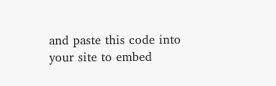and paste this code into your site to embed